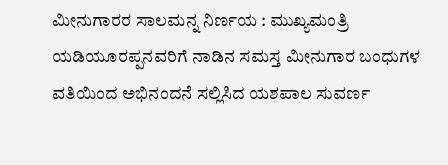ಮೀನುಗಾರರ ಸಾಲಮನ್ನ ನಿರ್ಣಯ : ಮುಖ್ಯಮಂತ್ರಿ ಯಡಿಯೂರಪ್ಪನವರಿಗೆ ನಾಡಿನ ಸಮಸ್ತ ಮೀನುಗಾರ ಬಂಧುಗಳ ವತಿಯಿಂದ ಅಭಿನಂದನೆ ಸಲ್ಲಿಸಿದ ಯಶಪಾಲ ಸುವರ್ಣ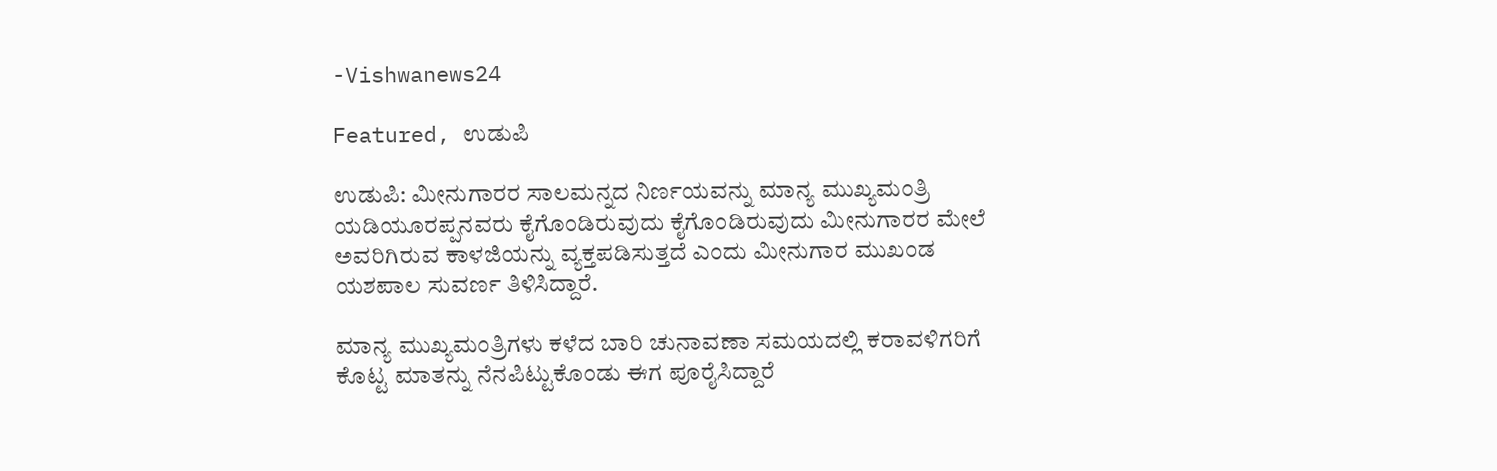-Vishwanews24

Featured, ಉಡುಪಿ

ಉಡುಪಿ: ಮೀನುಗಾರರ ಸಾಲಮನ್ನದ ನಿರ್ಣಯವನ್ನು ಮಾನ್ಯ ಮುಖ್ಯಮಂತ್ರಿ ಯಡಿಯೂರಪ್ಪನವರು ಕೈಗೊಂಡಿರುವುದು ಕೈಗೊಂಡಿರುವುದು ಮೀನುಗಾರರ ಮೇಲೆ ಅವರಿಗಿರುವ ಕಾಳಜಿಯನ್ನು ವ್ಯಕ್ತಪಡಿಸುತ್ತದೆ ಎಂದು ಮೀನುಗಾರ ಮುಖಂಡ ಯಶಪಾಲ ಸುವರ್ಣ ತಿಳಿಸಿದ್ದಾರೆ.

ಮಾನ್ಯ ಮುಖ್ಯಮಂತ್ರಿಗಳು ಕಳೆದ ಬಾರಿ ಚುನಾವಣಾ ಸಮಯದಲ್ಲಿ ಕರಾವಳಿಗರಿಗೆ ಕೊಟ್ಟ ಮಾತನ್ನು ನೆನಪಿಟ್ಟುಕೊಂಡು ಈಗ ಪೂರೈಸಿದ್ದಾರೆ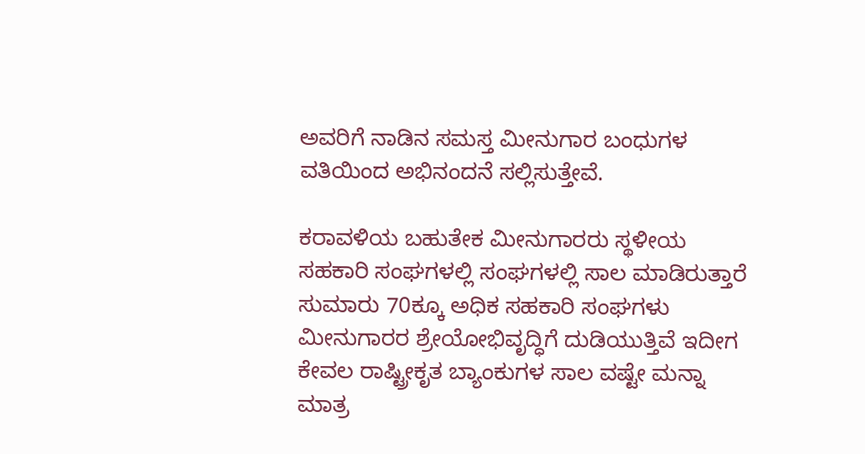ಅವರಿಗೆ ನಾಡಿನ ಸಮಸ್ತ ಮೀನುಗಾರ ಬಂಧುಗಳ ವತಿಯಿಂದ ಅಭಿನಂದನೆ ಸಲ್ಲಿಸುತ್ತೇವೆ.

ಕರಾವಳಿಯ ಬಹುತೇಕ ಮೀನುಗಾರರು ಸ್ಥಳೀಯ ಸಹಕಾರಿ ಸಂಘಗಳಲ್ಲಿ ಸಂಘಗಳಲ್ಲಿ ಸಾಲ ಮಾಡಿರುತ್ತಾರೆ ಸುಮಾರು 70ಕ್ಕೂ ಅಧಿಕ ಸಹಕಾರಿ ಸಂಘಗಳು ಮೀನುಗಾರರ ಶ್ರೇಯೋಭಿವೃದ್ಧಿಗೆ ದುಡಿಯುತ್ತಿವೆ ಇದೀಗ ಕೇವಲ ರಾಷ್ಟ್ರೀಕೃತ ಬ್ಯಾಂಕುಗಳ ಸಾಲ ವಷ್ಟೇ ಮನ್ನಾ ಮಾತ್ರ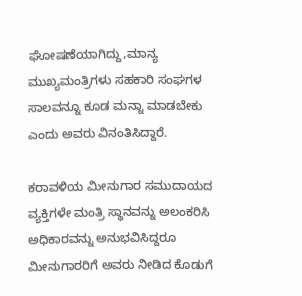ಘೋಷಣೆಯಾಗಿದ್ದು,ಮಾನ್ಯ ಮುಖ್ಯಮಂತ್ರಿಗಳು ಸಹಕಾರಿ ಸಂಘಗಳ ಸಾಲವನ್ನೂ ಕೂಡ ಮನ್ನಾ ಮಾಡಬೇಕು ಎಂದು ಅವರು ವಿನಂತಿಸಿದ್ದಾರೆ.

ಕರಾವಳಿಯ ಮೀನುಗಾರ ಸಮುದಾಯದ ವ್ಯಕ್ತಿಗಳೇ ಮಂತ್ರಿ ಸ್ಥಾನವನ್ನು ಅಲಂಕರಿಸಿ ಅಧಿಕಾರವನ್ನು ಅನುಭವಿಸಿದ್ದರೂ ಮೀನುಗಾರರಿಗೆ ಅವರು ನೀಡಿದ ಕೊಡುಗೆ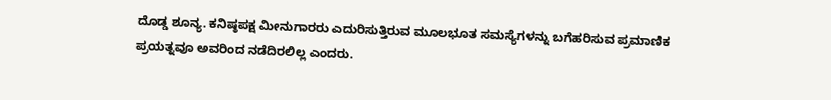ದೊಡ್ಡ ಶೂನ್ಯ. ಕನಿಷ್ಠಪಕ್ಷ ಮೀನುಗಾರರು ಎದುರಿಸುತ್ತಿರುವ ಮೂಲಭೂತ ಸಮಸ್ಯೆಗಳನ್ನು ಬಗೆಹರಿಸುವ ಪ್ರಮಾಣಿಕ ಪ್ರಯತ್ನವೂ ಅವರಿಂದ ನಡೆದಿರಲಿಲ್ಲ ಎಂದರು.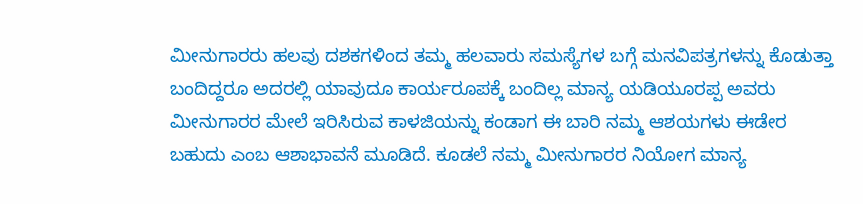ಮೀನುಗಾರರು ಹಲವು ದಶಕಗಳಿಂದ ತಮ್ಮ ಹಲವಾರು ಸಮಸ್ಯೆಗಳ ಬಗ್ಗೆ ಮನವಿಪತ್ರಗಳನ್ನು ಕೊಡುತ್ತಾ ಬಂದಿದ್ದರೂ ಅದರಲ್ಲಿ ಯಾವುದೂ ಕಾರ್ಯರೂಪಕ್ಕೆ ಬಂದಿಲ್ಲ ಮಾನ್ಯ ಯಡಿಯೂರಪ್ಪ ಅವರು ಮೀನುಗಾರರ ಮೇಲೆ ಇರಿಸಿರುವ ಕಾಳಜಿಯನ್ನು ಕಂಡಾಗ ಈ ಬಾರಿ ನಮ್ಮ ಆಶಯಗಳು ಈಡೇರ ಬಹುದು ಎಂಬ ಆಶಾಭಾವನೆ ಮೂಡಿದೆ. ಕೂಡಲೆ ನಮ್ಮ ಮೀನುಗಾರರ ನಿಯೋಗ ಮಾನ್ಯ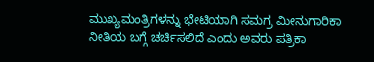ಮುಖ್ಯಮಂತ್ರಿಗಳನ್ನು ಭೇಟಿಯಾಗಿ ಸಮಗ್ರ ಮೀನುಗಾರಿಕಾ ನೀತಿಯ ಬಗ್ಗೆ ಚರ್ಚಿಸಲಿದೆ ಎಂದು ಅವರು ಪತ್ರಿಕಾ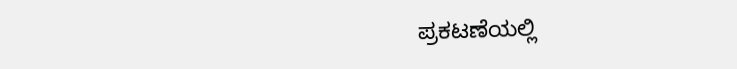ಪ್ರಕಟಣೆಯಲ್ಲಿ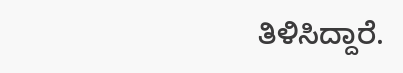ತಿಳಿಸಿದ್ದಾರೆ.